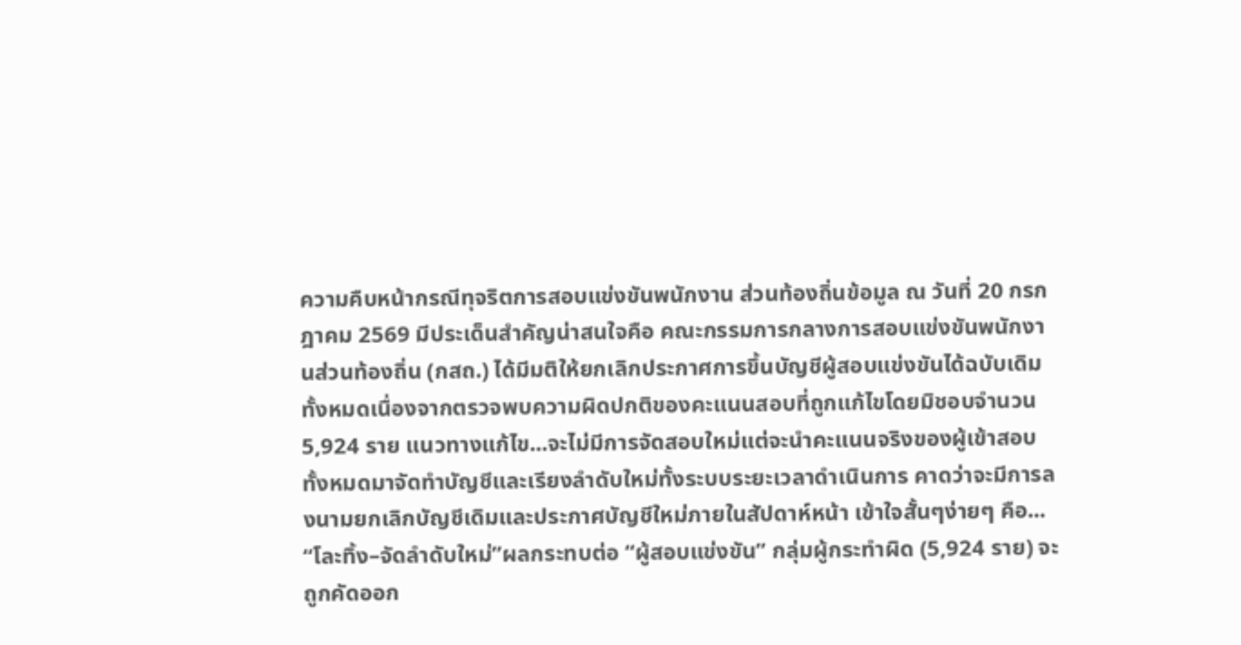ความคืบหน้ากรณีทุจริตการสอบแข่งขันพนักงาน ส่วนท้องถิ่นข้อมูล ณ วันที่ 20 กรกฎาคม 2569 มีประเด็นสำคัญน่าสนใจคือ คณะกรรมการกลางการสอบแข่งขันพนักงานส่วนท้องถิ่น (กสถ.) ได้มีมติให้ยกเลิกประกาศการขึ้นบัญชีผู้สอบแข่งขันได้ฉบับเดิมทั้งหมดเนื่องจากตรวจพบความผิดปกติของคะแนนสอบที่ถูกแก้ไขโดยมิชอบจำนวน 5,924 ราย แนวทางแก้ไข...จะไม่มีการจัดสอบใหม่แต่จะนำคะแนนจริงของผู้เข้าสอบทั้งหมดมาจัดทำบัญชีและเรียงลำดับใหม่ทั้งระบบระยะเวลาดำเนินการ คาดว่าจะมีการลงนามยกเลิกบัญชีเดิมและประกาศบัญชีใหม่ภายในสัปดาห์หน้า เข้าใจสั้นๆง่ายๆ คือ... “โละทิ้ง–จัดลำดับใหม่”ผลกระทบต่อ “ผู้สอบแข่งขัน” กลุ่มผู้กระทำผิด (5,924 ราย) จะถูกคัดออก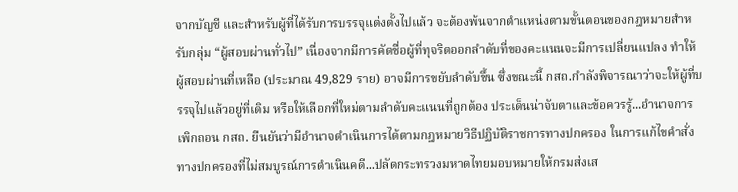จากบัญชี และสำหรับผู้ที่ได้รับการบรรจุแต่งตั้งไปแล้ว จะต้องพ้นจากตำแหน่งตามขั้นตอนของกฎหมายสำหรับกลุ่ม “ผู้สอบผ่านทั่วไป” เนื่องจากมีการคัดชื่อผู้ที่ทุจริตออกลำดับที่ของคะแนนจะมีการเปลี่ยนแปลง ทำให้ผู้สอบผ่านที่เหลือ (ประมาณ 49,829 ราย) อาจมีการขยับลำดับขึ้น ซึ่งขณะนี้ กสถ.กำลังพิจารณาว่าจะให้ผู้ที่บรรจุไปแล้วอยู่ที่เดิม หรือให้เลือกที่ใหม่ตามลำดับคะแนนที่ถูกต้อง ประเด็นน่าจับตาและข้อควรรู้...อำนาจการเพิกถอน กสถ. ยืนยันว่ามีอำนาจดำเนินการได้ตามกฎหมายวิธีปฏิบัติราชการทางปกครอง ในการแก้ไขคำสั่งทางปกครองที่ไม่สมบูรณ์การดำเนินคดี...ปลัดกระทรวงมหาดไทยมอบหมายให้กรมส่งเส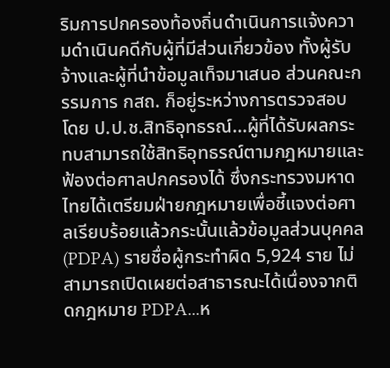ริมการปกครองท้องถิ่นดำเนินการแจ้งความดำเนินคดีกับผู้ที่มีส่วนเกี่ยวข้อง ทั้งผู้รับจ้างและผู้ที่นำข้อมูลเท็จมาเสนอ ส่วนคณะกรรมการ กสถ. ก็อยู่ระหว่างการตรวจสอบโดย ป.ป.ช.สิทธิอุทธรณ์...ผู้ที่ได้รับผลกระทบสามารถใช้สิทธิอุทธรณ์ตามกฎหมายและฟ้องต่อศาลปกครองได้ ซึ่งกระทรวงมหาดไทยได้เตรียมฝ่ายกฎหมายเพื่อชี้แจงต่อศาลเรียบร้อยแล้วกระนั้นแล้วข้อมูลส่วนบุคคล (PDPA) รายชื่อผู้กระทำผิด 5,924 ราย ไม่สามารถเปิดเผยต่อสาธารณะได้เนื่องจากติดกฎหมาย PDPA...ห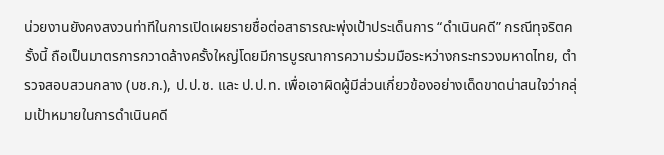น่วยงานยังคงสงวนท่าทีในการเปิดเผยรายชื่อต่อสาธารณะพุ่งเป้าประเด็นการ “ดำเนินคดี” กรณีทุจริตครั้งนี้ ถือเป็นมาตรการกวาดล้างครั้งใหญ่โดยมีการบูรณาการความร่วมมือระหว่างกระทรวงมหาดไทย, ตำรวจสอบสวนกลาง (บช.ก.), ป.ป.ช. และ ป.ป.ท. เพื่อเอาผิดผู้มีส่วนเกี่ยวข้องอย่างเด็ดขาดน่าสนใจว่ากลุ่มเป้าหมายในการดำเนินคดี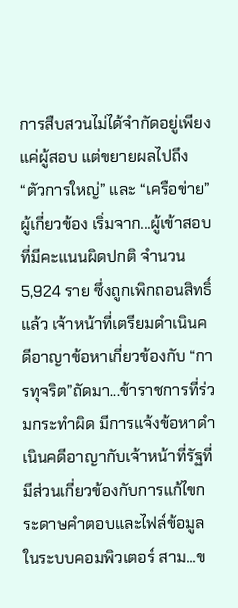การสืบสวนไม่ได้จำกัดอยู่เพียงแค่ผู้สอบ แต่ขยายผลไปถึง “ตัวการใหญ่” และ “เครือข่าย” ผู้เกี่ยวข้อง เริ่มจาก...ผู้เข้าสอบที่มีคะแนนผิดปกติ จำนวน 5,924 ราย ซึ่งถูกเพิกถอนสิทธิ์แล้ว เจ้าหน้าที่เตรียมดำเนินคดีอาญาข้อหาเกี่ยวข้องกับ “การทุจริต”ถัดมา...ข้าราชการที่ร่วมกระทำผิด มีการแจ้งข้อหาดำเนินคดีอาญากับเจ้าหน้าที่รัฐที่มีส่วนเกี่ยวข้องกับการแก้ไขกระดาษคำตอบและไฟล์ข้อมูลในระบบคอมพิวเตอร์ สาม...ข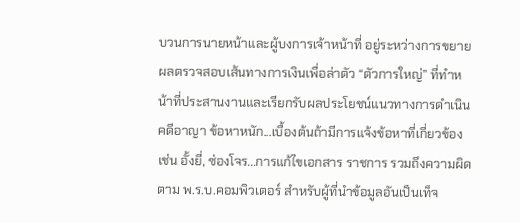บวนการนายหน้าและผู้บงการเจ้าหน้าที่ อยู่ระหว่างการขยายผลตรวจสอบเส้นทางการเงินเพื่อล่าตัว “ตัวการใหญ่” ที่ทำหน้าที่ประสานงานและเรียกรับผลประโยชน์แนวทางการดำเนินคดีอาญา ข้อหาหนัก...เบื้องต้นถ้ามีการแจ้งข้อหาที่เกี่ยวข้อง เช่น อั้งยี่, ซ่องโจร...การแก้ไขเอกสาร ราชการ รวมถึงความผิดตาม พ.ร.บ.คอมพิวเตอร์ สำหรับผู้ที่นำข้อมูลอันเป็นเท็จ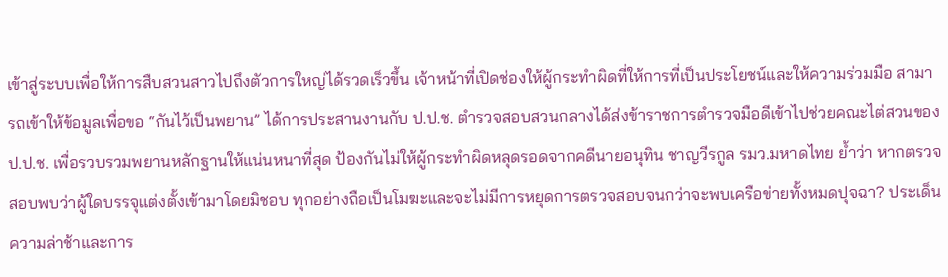เข้าสู่ระบบเพื่อให้การสืบสวนสาวไปถึงตัวการใหญ่ได้รวดเร็วขึ้น เจ้าหน้าที่เปิดช่องให้ผู้กระทำผิดที่ให้การที่เป็นประโยชน์และให้ความร่วมมือ สามารถเข้าให้ข้อมูลเพื่อขอ “กันไว้เป็นพยาน” ได้การประสานงานกับ ป.ป.ช. ตำรวจสอบสวนกลางได้ส่งข้าราชการตำรวจมือดีเข้าไปช่วยคณะไต่สวนของ ป.ป.ช. เพื่อรวบรวมพยานหลักฐานให้แน่นหนาที่สุด ป้องกันไม่ให้ผู้กระทำผิดหลุดรอดจากคดีนายอนุทิน ชาญวีรกูล รมว.มหาดไทย ย้ำว่า หากตรวจสอบพบว่าผู้ใดบรรจุแต่งตั้งเข้ามาโดยมิชอบ ทุกอย่างถือเป็นโมฆะและจะไม่มีการหยุดการตรวจสอบจนกว่าจะพบเครือข่ายทั้งหมดปุจฉา? ประเด็นความล่าช้าและการ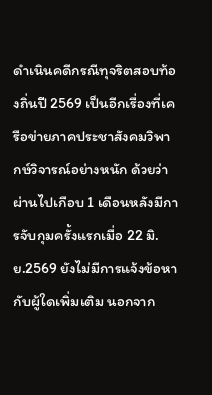ดำเนินคดีกรณีทุจริตสอบท้องถิ่นปี 2569 เป็นอีกเรื่องที่เครือข่ายภาคประชาสังคมวิพากษ์วิจารณ์อย่างหนัก ด้วยว่าผ่านไปเกือบ 1 เดือนหลังมีการจับกุมครั้งแรกเมื่อ 22 มิ.ย.2569 ยังไม่มีการแจ้งข้อหากับผู้ใดเพิ่มเติม นอกจาก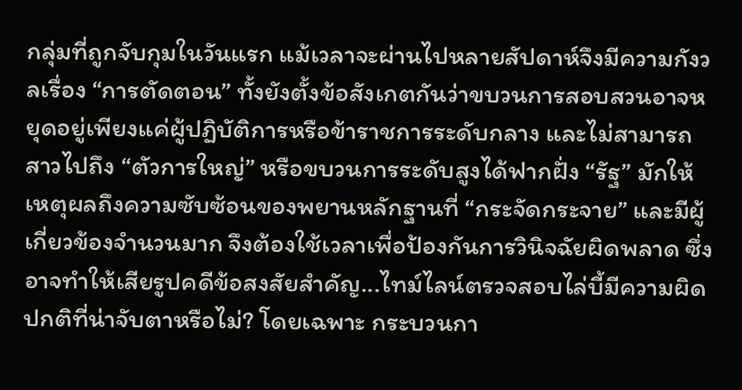กลุ่มที่ถูกจับกุมในวันแรก แม้เวลาจะผ่านไปหลายสัปดาห์จึงมีความกังวลเรื่อง “การตัดตอน” ทั้งยังตั้งข้อสังเกตกันว่าขบวนการสอบสวนอาจหยุดอยู่เพียงแค่ผู้ปฏิบัติการหรือข้าราชการระดับกลาง และไม่สามารถสาวไปถึง “ตัวการใหญ่” หรือขบวนการระดับสูงได้ฟากฝั่ง “รัฐ” มักให้เหตุผลถึงความซับซ้อนของพยานหลักฐานที่ “กระจัดกระจาย” และมีผู้เกี่ยวข้องจำนวนมาก จึงต้องใช้เวลาเพื่อป้องกันการวินิจฉัยผิดพลาด ซึ่งอาจทำให้เสียรูปคดีข้อสงสัยสำคัญ...ไทม์ไลน์ตรวจสอบไล่บี้มีความผิดปกติที่น่าจับตาหรือไม่? โดยเฉพาะ กระบวนกา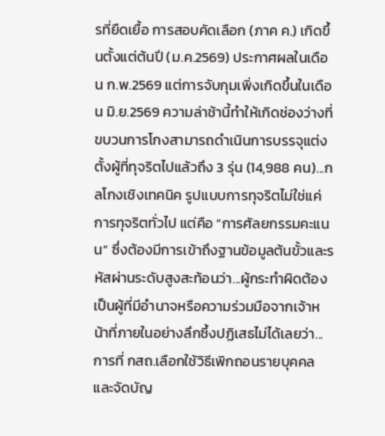รที่ยืดเยื้อ การสอบคัดเลือก (ภาค ค.) เกิดขึ้นตั้งแต่ต้นปี (ม.ค.2569) ประกาศผลในเดือน ก.พ.2569 แต่การจับกุมเพิ่งเกิดขึ้นในเดือน มิ.ย.2569 ความล่าช้านี้ทำให้เกิดช่องว่างที่ขบวนการโกงสามารถดำเนินการบรรจุแต่งตั้งผู้ที่ทุจริตไปแล้วถึง 3 รุ่น (14,988 คน)...กลโกงเชิงเทคนิค รูปแบบการทุจริตไม่ใช่แค่การทุจริตทั่วไป แต่คือ “การศัลยกรรมคะแนน” ซึ่งต้องมีการเข้าถึงฐานข้อมูลต้นขั้วและรหัสผ่านระดับสูงสะท้อนว่า...ผู้กระทำผิดต้องเป็นผู้ที่มีอำนาจหรือความร่วมมือจากเจ้าหน้าที่ภายในอย่างลึกซึ้งปฏิเสธไม่ได้เลยว่า...การที่ กสถ.เลือกใช้วิธีเพิกถอนรายบุคคลและจัดบัญ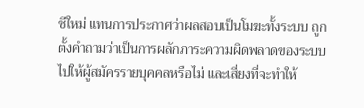ชีใหม่ แทนการประกาศว่าผลสอบเป็นโมฆะทั้งระบบ ถูกตั้งคำถามว่าเป็นการผลักภาระความผิดพลาดของระบบไปให้ผู้สมัครรายบุคคลหรือไม่ และเสี่ยงที่จะทำให้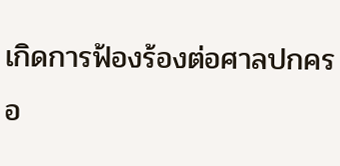เกิดการฟ้องร้องต่อศาลปกครอ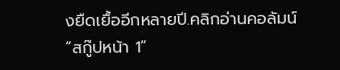งยืดเยื้ออีกหลายปี.คลิกอ่านคอลัมน์ “สกู๊ปหน้า 1”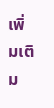เพิ่มเติม